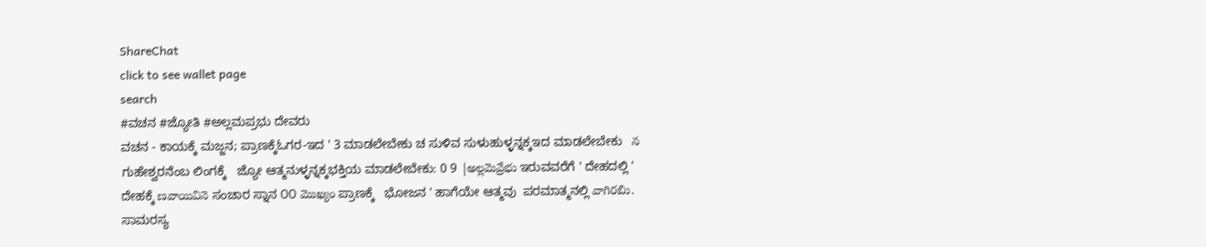ShareChat
click to see wallet page
search
#ವಚನ #ಜ್ಯೋತಿ #ಅಲ್ಲಮಪ್ರಭು ದೇವರು
ವಚನ - ಕಾಯಕ್ಕೆ ಮಜ್ಜನ; ಪ್ರಾಣಕ್ಕೆಓಗರ-ಇದ ' 3 ಮಾಡಲೇಬೇಕು ಚ ಸುಳಿವ ಸುಳುಹುಳ್ಳನ್ನಕ್ಕಇದ ಮಾಡಲೇಬೇಕು   న ಗುಹೇಶ್ವರನೆಂಬ ಲಿಂಗಕ್ಕೆ   ಜ್ಯೋ ಆತ್ಮನುಳ್ಳನ್ನಕ್ಕಭಕ್ತಿಯ ಮಾಡಲೇಬೇಕು: 0 9 |అల్లమెవ్రేభు ಇರುವವರೆಗೆ ' ದೇಹದಲ್ಲಿ ' ದೇಹಕ್ಕೆ ణవాయివినె ಸಂಚಾರ ಸ್ನಾನ ೦೦ మొఖ్యం ಪ್ರಾಣಕ್ಕೆ   ಭೋಜನ ' ಹಾಗೆಯೇ ಆತ್ಮವು  ಪರಮಾತ್ಮನಲ್ಲಿ వాగిరబిు. ಸಾಮರಸ್ಯ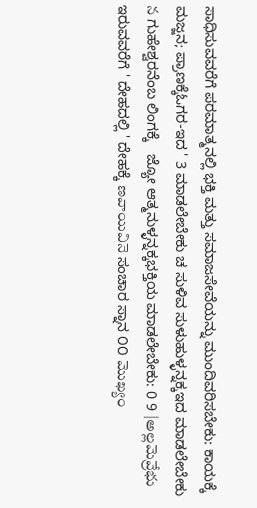ಸಾಧಿಸುವವರೆಗೆ ಪರಮಾತ್ಮನಲ್ಲಿ ಭಕ್ತಿ ಮತ್ತು ಸಮಾಜಸೇವೆಯನ್ನು ಮುಂದಿವರಿಸಬೇಕು: ಕಾಯಕ್ಕೆ ಮಜ್ಜನ; ಪ್ರಾಣಕ್ಕೆಓಗರ-ಇದ ' 3 ಮಾಡಲೇಬೇಕು ಚ ಸುಳಿವ ಸುಳುಹುಳ್ಳನ್ನಕ್ಕಇದ ಮಾಡಲೇಬೇಕು   న ಗುಹೇಶ್ವರನೆಂಬ ಲಿಂಗಕ್ಕೆ   ಜ್ಯೋ ಆತ್ಮನುಳ್ಳನ್ನಕ್ಕಭಕ್ತಿಯ ಮಾಡಲೇಬೇಕು: 0 9 |అల్లమెవ్రేభు ಇರುವವರೆಗೆ ' ದೇಹದಲ್ಲಿ ' ದೇಹಕ್ಕೆ ణవాయివినె ಸಂಚಾರ ಸ್ನಾನ ೦೦ మొఖ్యం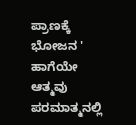ಪ್ರಾಣಕ್ಕೆ   ಭೋಜನ ' ಹಾಗೆಯೇ ಆತ್ಮವು  ಪರಮಾತ್ಮನಲ್ಲಿ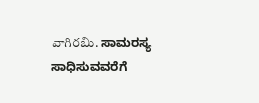వాగిరబిు. ಸಾಮರಸ್ಯ ಸಾಧಿಸುವವರೆಗೆ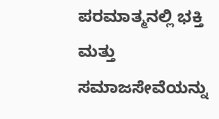ಪರಮಾತ್ಮನಲ್ಲಿ ಭಕ್ತಿ ಮತ್ತು ಸಮಾಜಸೇವೆಯನ್ನು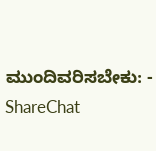ಮುಂದಿವರಿಸಬೇಕು: - ShareChat